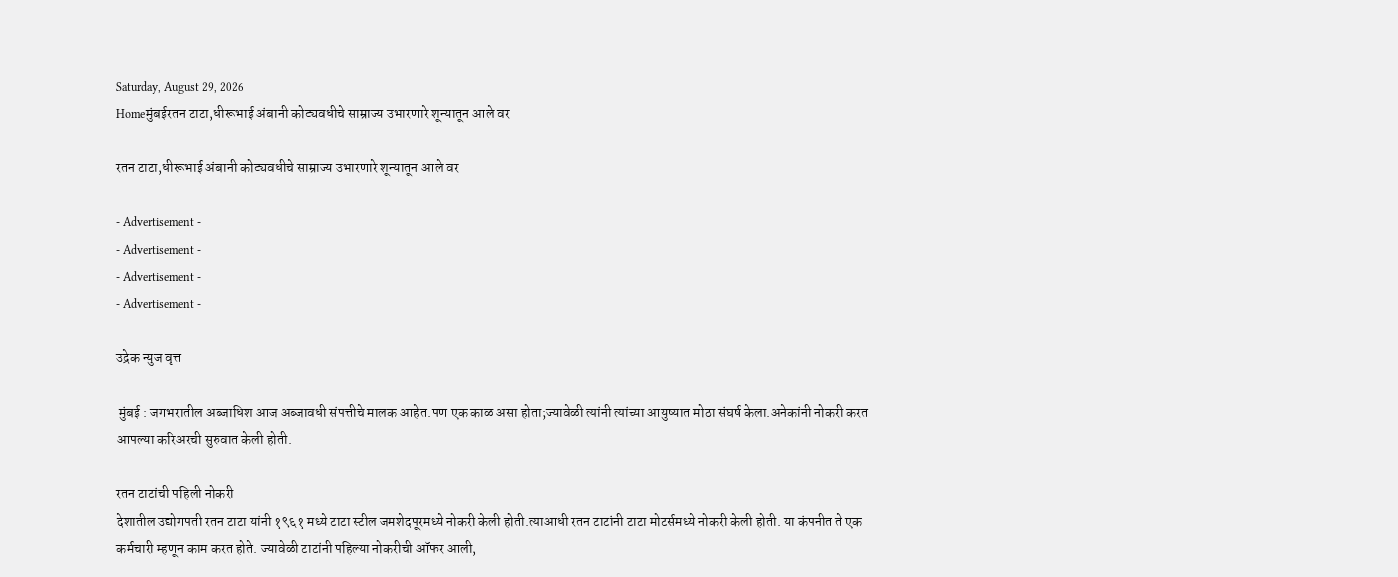Saturday, August 29, 2026
Homeमुंबईरतन टाटा,धीरूभाई अंबानी कोट्यवधीचे साम्राज्य उभारणारे शून्यातून आले वर

रतन टाटा,धीरूभाई अंबानी कोट्यवधीचे साम्राज्य उभारणारे शून्यातून आले वर

- Advertisement -
- Advertisement -
- Advertisement -
- Advertisement -

उद्रेक न्युज वृत्त

 मुंबई : जगभरातील अब्जाधिश आज अब्जावधी संपत्तीचे मालक आहेत.पण एक काळ असा होता;ज्यावेळी त्यांनी त्यांच्या आयुष्यात मोठा संघर्ष केला.अनेकांनी नोकरी करत आपल्या करिअरची सुरुवात केली होती.

रतन टाटांची पहिली नोकरी
देशातील उद्योगपती रतन टाटा यांनी १९६१ मध्ये टाटा स्टील जमशेदपूरमध्ये नोकरी केली होती.त्याआधी रतन टाटांनी टाटा मोटर्समध्ये नोकरी केली होती. या कंपनीत ते एक कर्मचारी म्हणून काम करत होते. ज्यावेळी टाटांनी पहिल्या नोकरीची ऑफर आली,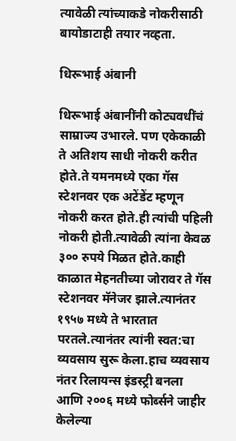त्यावेळी त्यांच्याकडे नोकरीसाठी बायोडाटाही तयार नव्हता.

धिरूभाई अंबानी

धिरूभाई अंबानींनी कोट्यवधींचं साम्राज्य उभारले. पण एकेकाळी ते अतिशय साधी नोकरी करीत होते.ते यमनमध्ये एका गॅस स्टेशनवर एक अटेंडेंट म्हणून नोकरी करत होते.ही त्यांची पहिली नोकरी होती.त्यावेळी त्यांना केवळ ३०० रुपये मिळत होते.काही काळात मेहनतीच्या जोरावर ते गॅस स्टेशनवर मॅनेजर झाले.त्यानंतर १९५७ मध्ये ते भारतात परतले.त्यानंतर त्यांनी स्वत:चा व्यवसाय सुरू केला.हाच व्यवसाय नंतर रिलायन्स इंडस्ट्री बनला आणि २००६ मध्ये फोर्ब्सने जाहीर केलेल्या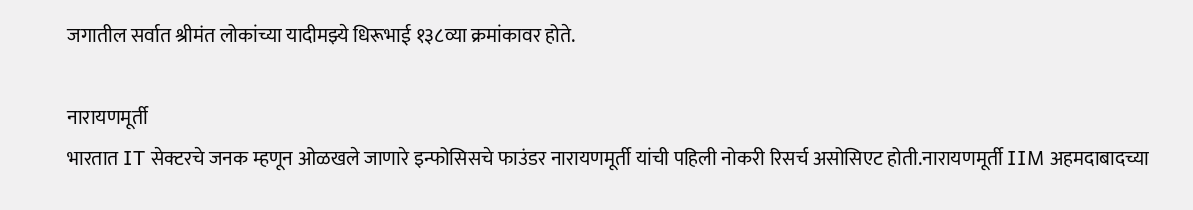जगातील सर्वात श्रीमंत लोकांच्या यादीमझ्ये धिरूभाई १३८व्या क्रमांकावर होते.

नारायणमूर्ती
भारतात IT सेक्टरचे जनक म्हणून ओळखले जाणारे इन्फोसिसचे फाउंडर नारायणमूर्ती यांची पहिली नोकरी रिसर्च असोसिएट होती.नारायणमूर्ती IIM अहमदाबादच्या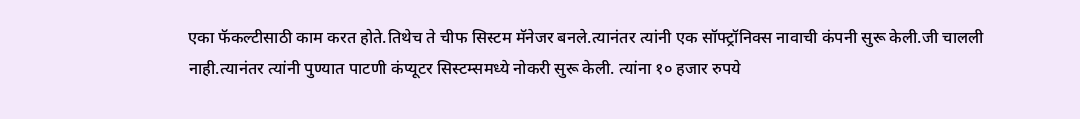एका फॅकल्टीसाठी काम करत होते.तिथेच ते चीफ सिस्टम मॅनेजर बनले.त्यानंतर त्यांनी एक सॉफ्ट्रॉनिक्स नावाची कंपनी सुरू केली.जी चालली नाही.त्यानंतर त्यांनी पुण्यात पाटणी कंप्यूटर सिस्टम्समध्ये नोकरी सुरू केली. त्यांना १० हजार रुपये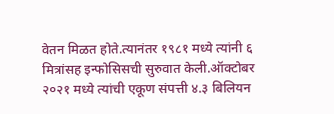वेतन मिळत होते.त्यानंतर १९८१ मध्ये त्यांनी ६ मित्रांसह इन्फोसिसची सुरुवात केली.ऑक्टोबर २०२१ मध्ये त्यांची एकूण संपत्ती ४.३ बिलियन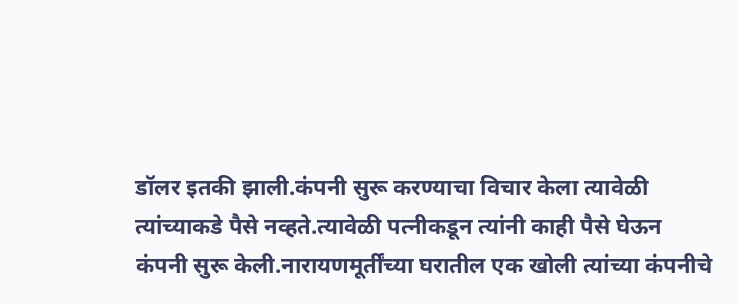डॉलर इतकी झाली.कंपनी सुरू करण्याचा विचार केला त्यावेळी त्यांच्याकडे पैसे नव्हते.त्यावेळी पत्नीकडून त्यांनी काही पैसे घेऊन कंपनी सुरू केली.नारायणमूर्तींच्या घरातील एक खोली त्यांच्या कंपनीचे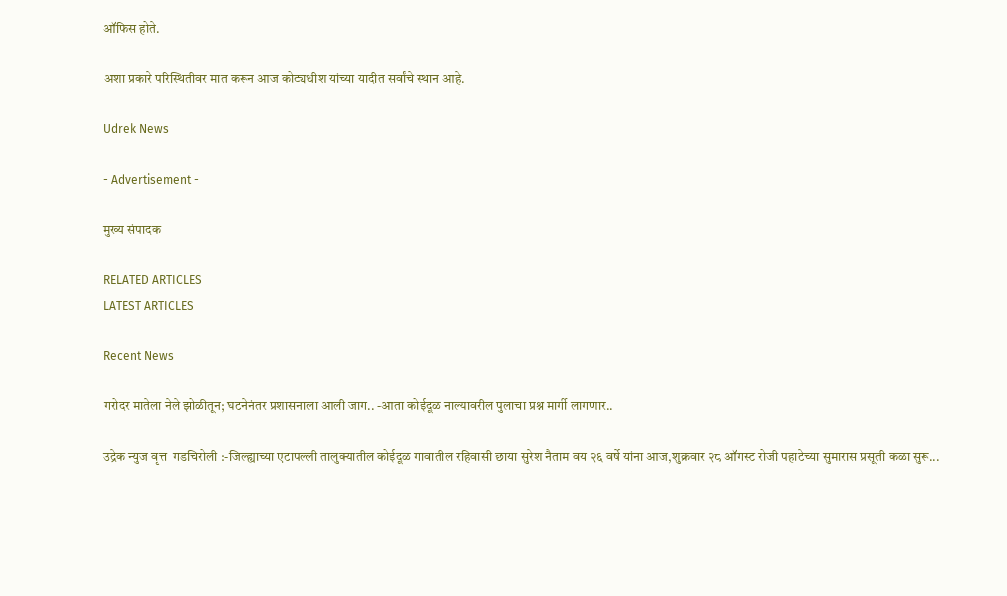ऑफिस होते.

अशा प्रकारे परिस्थितीवर मात करून आज कोट्यधीश यांच्या यादीत सर्वांचे स्थान आहे.

Udrek News

- Advertisement -

मुख्य संपादक

RELATED ARTICLES
LATEST ARTICLES

Recent News

गरोदर मातेला नेले झोळीतून; घटनेनंतर प्रशासनाला आली जाग.. -आता कोईदूळ नाल्यावरील पुलाचा प्रश्न मार्गी लागणार..

उद्रेक न्युज वृत्त  गडचिरोली :-जिल्ह्याच्या एटापल्ली तालुक्यातील कोईदूळ गावातील रहिवासी छाया सुरेश नैताम वय २६ वर्षे यांना आज,शुक्रवार २८ ऑगस्ट रोजी पहाटेच्या सुमारास प्रसूती कळा सुरू...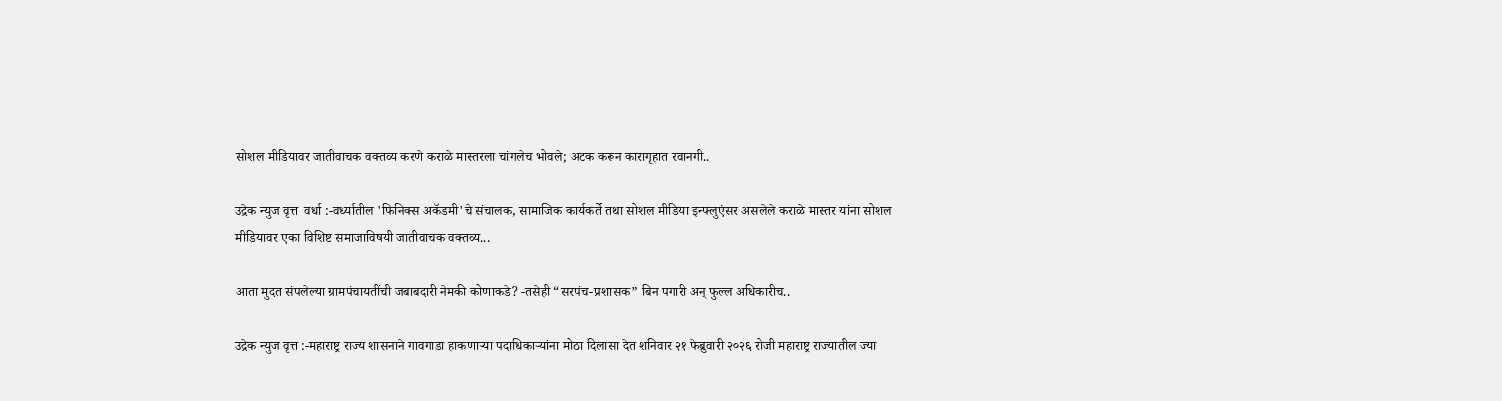सोशल मीडियावर जातीवाचक वक्तव्य करणे कराळे मास्तरला चांगलेच भोवले; अटक करून कारागृहात रवानगी..

उद्रेक न्युज वृत्त  वर्धा :-वर्ध्यातील 'फिनिक्स अकॅडमी'चे संचालक, सामाजिक कार्यकर्ते तथा सोशल मीडिया इन्फ्लुएंसर असलेले कराळे मास्तर यांना सोशल मीडियावर एका विशिष्ट समाजाविषयी जातीवाचक वक्तव्य...

आता मुदत संपलेल्या ग्रामपंचायतींची जबाबदारी नेमकी कोणाकडे? -तसेही “सरपंच-प्रशासक” बिन पगारी अन् फुल्ल अधिकारीच..

उद्रेक न्युज वृत्त :-महाराष्ट्र राज्य शासनाने गावगाडा हाकणाऱ्या पदाधिकाऱ्यांना मोठा दिलासा देत शनिवार २१ फेब्रुवारी २०२६ रोजी महाराष्ट्र राज्यातील ज्या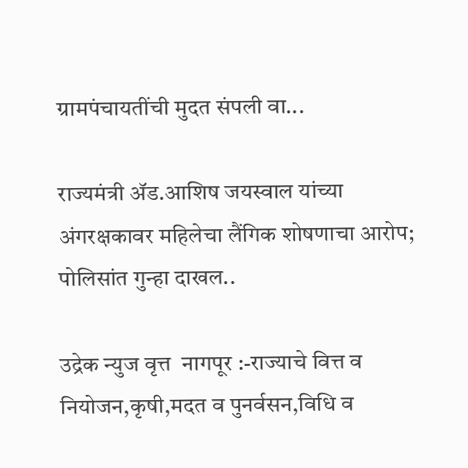ग्रामपंचायतींची मुदत संपली वा...

राज्यमंत्री ॲड.आशिष जयस्वाल यांच्या अंगरक्षकावर महिलेचा लैंगिक शोषणाचा आरोप; पोलिसांत गुन्हा दाखल..

उद्रेक न्युज वृत्त  नागपूर :-राज्याचे वित्त व नियोजन,कृषी,मदत व पुनर्वसन,विधि व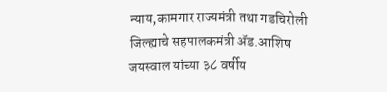न्याय,कामगार राज्यमंत्री तथा गडचिरोली जिल्ह्याचे सहपालकमंत्री ॲड.आशिष जयस्वाल यांच्या ३८ वर्षीय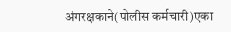अंगरक्षकाने(पोलीस कर्मचारी)एका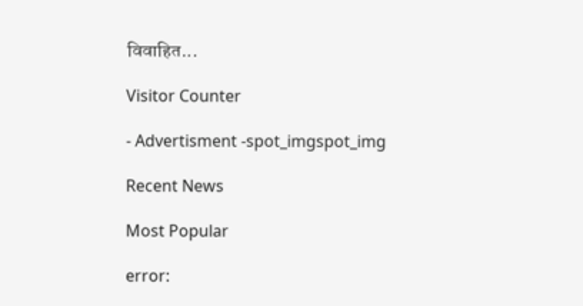विवाहित...

Visitor Counter

- Advertisment -spot_imgspot_img

Recent News

Most Popular

error: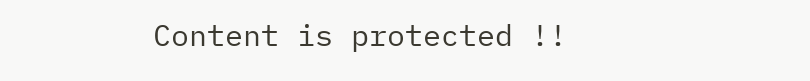Content is protected !!